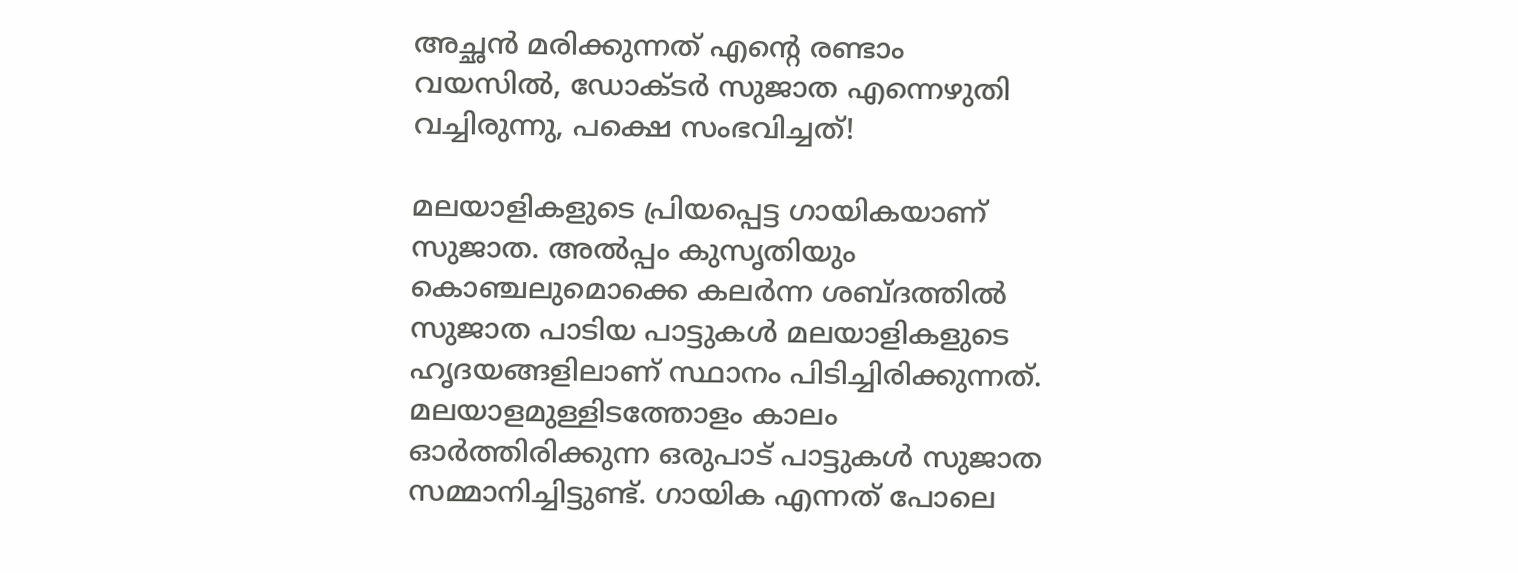അച്ഛന്‍ മരിക്കുന്നത് എന്റെ രണ്ടാം വയസില്‍, ഡോക്ടര്‍ സുജാത എന്നെഴുതി വച്ചിരുന്നു, പക്ഷെ സംഭവിച്ചത്!

മലയാളികളുടെ പ്രിയപ്പെട്ട ഗായികയാണ് സുജാത. അല്‍പ്പം കുസൃതിയും കൊഞ്ചലുമൊക്കെ കലര്‍ന്ന ശബ്ദത്തില്‍ സുജാത പാടിയ പാട്ടുകള്‍ മലയാളികളുടെ ഹൃദയങ്ങളിലാണ് സ്ഥാനം പിടിച്ചിരിക്കുന്നത്. മലയാളമുള്ളിടത്തോളം കാലം ഓര്‍ത്തിരിക്കുന്ന ഒരുപാട് പാട്ടുകള്‍ സുജാത സമ്മാനിച്ചിട്ടുണ്ട്. ഗായിക എന്നത് പോലെ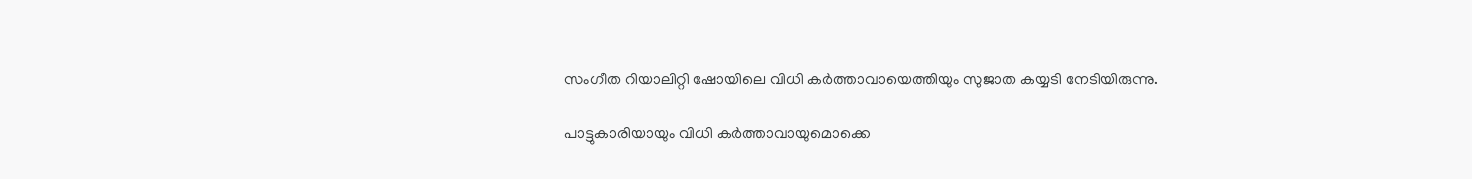സംഗീത റിയാലിറ്റി ഷോയിലെ വിധി കര്‍ത്താവായെത്തിയും സുജാത കയ്യടി നേടിയിരുന്നു.

പാട്ടുകാരിയായും വിധി കര്‍ത്താവായുമൊക്കെ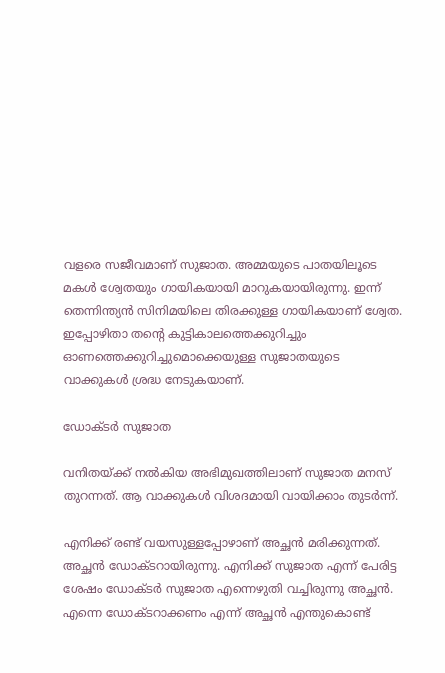വളരെ സജീവമാണ് സുജാത. അമ്മയുടെ പാതയിലൂടെ മകള്‍ ശ്വേതയും ഗായികയായി മാറുകയായിരുന്നു. ഇന്ന് തെന്നിന്ത്യന്‍ സിനിമയിലെ തിരക്കുള്ള ഗായികയാണ് ശ്വേത. ഇപ്പോഴിതാ തന്റെ കുട്ടികാലത്തെക്കുറിച്ചും ഓണത്തെക്കുറിച്ചുമൊക്കെയുള്ള സുജാതയുടെ വാക്കുകള്‍ ശ്രദ്ധ നേടുകയാണ്.

ഡോക്ടര്‍ സുജാത

വനിതയ്ക്ക് നല്‍കിയ അഭിമുഖത്തിലാണ് സുജാത മനസ് തുറന്നത്. ആ വാക്കുകള്‍ വിശദമായി വായിക്കാം തുടര്‍ന്ന്.

എനിക്ക് രണ്ട് വയസുള്ളപ്പോഴാണ് അച്ഛന്‍ മരിക്കുന്നത്. അച്ഛന്‍ ഡോക്ടറായിരുന്നു. എനിക്ക് സുജാത എന്ന് പേരിട്ട ശേഷം ഡോക്ടര്‍ സുജാത എന്നെഴുതി വച്ചിരുന്നു അച്ഛന്‍. എന്നെ ഡോക്ടറാക്കണം എന്ന് അച്ഛന്‍ എന്തുകൊണ്ട്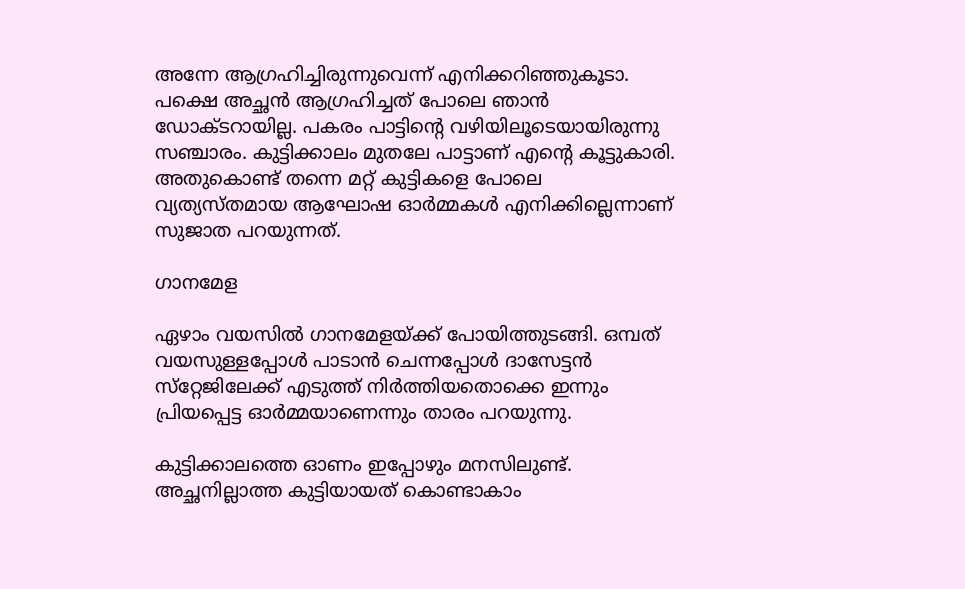അന്നേ ആഗ്രഹിച്ചിരുന്നുവെന്ന് എനിക്കറിഞ്ഞുകൂടാ. പക്ഷെ അച്ഛന്‍ ആഗ്രഹിച്ചത് പോലെ ഞാന്‍ ഡോക്ടറായില്ല. പകരം പാട്ടിന്റെ വഴിയിലൂടെയായിരുന്നു സഞ്ചാരം. കുട്ടിക്കാലം മുതലേ പാട്ടാണ് എന്റെ കൂട്ടുകാരി. അതുകൊണ്ട് തന്നെ മറ്റ് കുട്ടികളെ പോലെ വ്യത്യസ്തമായ ആഘോഷ ഓര്‍മ്മകള്‍ എനിക്കില്ലെന്നാണ് സുജാത പറയുന്നത്.

ഗാനമേള

ഏഴാം വയസില്‍ ഗാനമേളയ്ക്ക് പോയിത്തുടങ്ങി. ഒമ്പത് വയസുള്ളപ്പോള്‍ പാടാന്‍ ചെന്നപ്പോള്‍ ദാസേട്ടന്‍ സ്‌റ്റേജിലേക്ക് എടുത്ത് നിര്‍ത്തിയതൊക്കെ ഇന്നും പ്രിയപ്പെട്ട ഓര്‍മ്മയാണെന്നും താരം പറയുന്നു.

കുട്ടിക്കാലത്തെ ഓണം ഇപ്പോഴും മനസിലുണ്ട്. അച്ഛനില്ലാത്ത കുട്ടിയായത് കൊണ്ടാകാം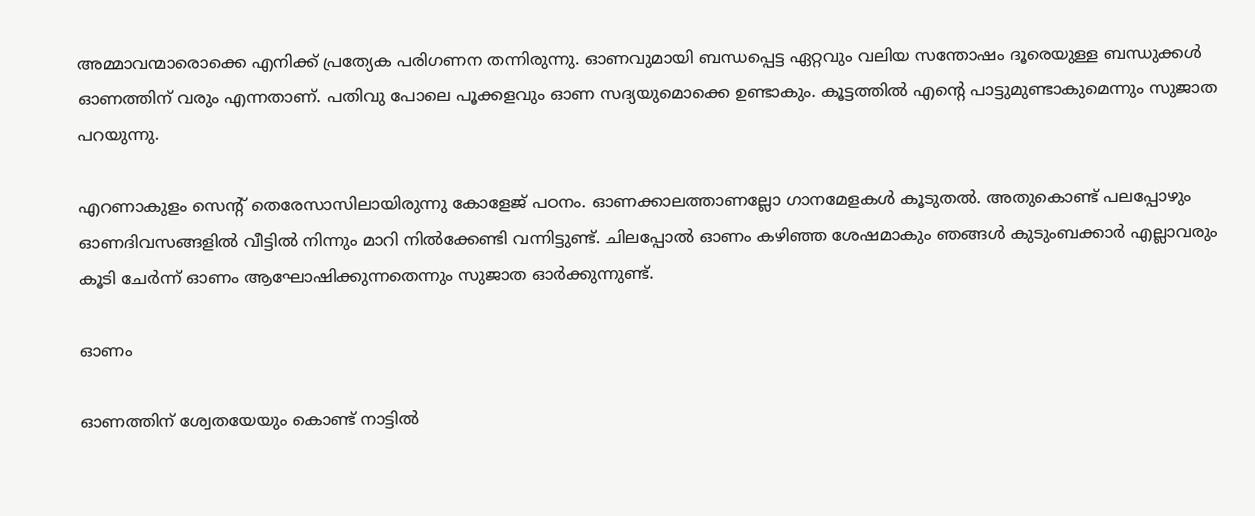അമ്മാവന്മാരൊക്കെ എനിക്ക് പ്രത്യേക പരിഗണന തന്നിരുന്നു. ഓണവുമായി ബന്ധപ്പെട്ട ഏറ്റവും വലിയ സന്തോഷം ദൂരെയുള്ള ബന്ധുക്കള്‍ ഓണത്തിന് വരും എന്നതാണ്. പതിവു പോലെ പൂക്കളവും ഓണ സദ്യയുമൊക്കെ ഉണ്ടാകും. കൂട്ടത്തില്‍ എന്റെ പാട്ടുമുണ്ടാകുമെന്നും സുജാത പറയുന്നു.

എറണാകുളം സെന്റ് തെരേസാസിലായിരുന്നു കോളേജ് പഠനം. ഓണക്കാലത്താണല്ലോ ഗാനമേളകള്‍ കൂടുതല്‍. അതുകൊണ്ട് പലപ്പോഴും ഓണദിവസങ്ങളില്‍ വീട്ടില്‍ നിന്നും മാറി നില്‍ക്കേണ്ടി വന്നിട്ടുണ്ട്. ചിലപ്പോല്‍ ഓണം കഴിഞ്ഞ ശേഷമാകും ഞങ്ങള്‍ കുടുംബക്കാര്‍ എല്ലാവരും കൂടി ചേര്‍ന്ന് ഓണം ആഘോഷിക്കുന്നതെന്നും സുജാത ഓര്‍ക്കുന്നുണ്ട്.

ഓണം

ഓണത്തിന് ശ്വേതയേയും കൊണ്ട് നാട്ടില്‍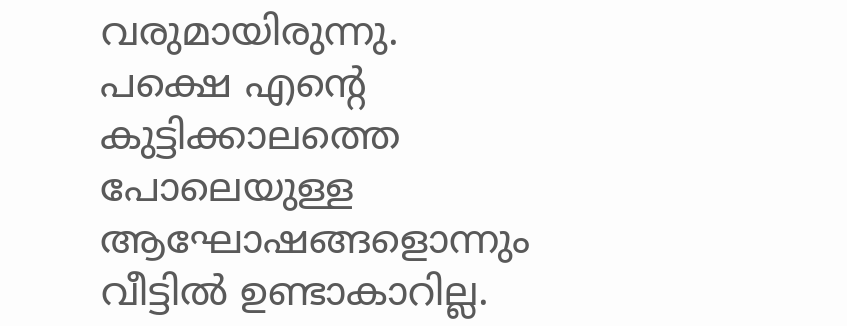വരുമായിരുന്നു. പക്ഷെ എന്റെ കുട്ടിക്കാലത്തെ പോലെയുള്ള ആഘോഷങ്ങളൊന്നും വീട്ടില്‍ ഉണ്ടാകാറില്ല.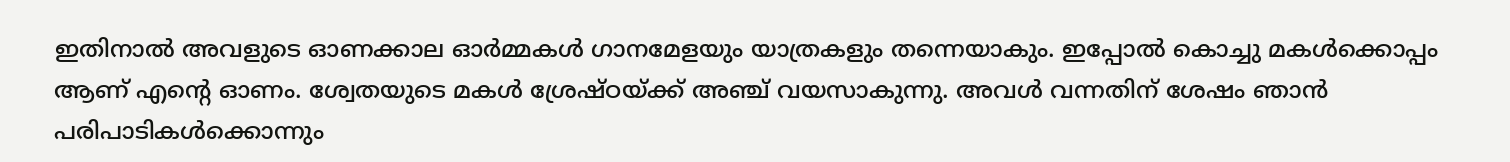ഇതിനാല്‍ അവളുടെ ഓണക്കാല ഓര്‍മ്മകള്‍ ഗാനമേളയും യാത്രകളും തന്നെയാകും. ഇപ്പോല്‍ കൊച്ചു മകള്‍ക്കൊപ്പം ആണ് എന്റെ ഓണം. ശ്വേതയുടെ മകള്‍ ശ്രേഷ്ഠയ്ക്ക് അഞ്ച് വയസാകുന്നു. അവള്‍ വന്നതിന് ശേഷം ഞാന്‍ പരിപാടികള്‍ക്കൊന്നും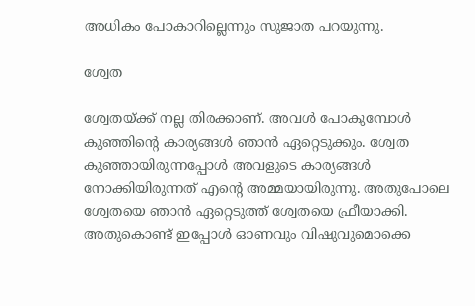അധികം പോകാറില്ലെന്നും സുജാത പറയുന്നു.

ശ്വേത

ശ്വേതയ്ക്ക് നല്ല തിരക്കാണ്. അവള്‍ പോകുമ്പോള്‍ കുഞ്ഞിന്റെ കാര്യങ്ങള്‍ ഞാന്‍ ഏറ്റെടുക്കും. ശ്വേത കുഞ്ഞായിരുന്നപ്പോള്‍ അവളുടെ കാര്യങ്ങള്‍ നോക്കിയിരുന്നത് എന്റെ അമ്മയായിരുന്നു. അതുപോലെ ശ്വേതയെ ഞാന്‍ ഏറ്റെടുത്ത് ശ്വേതയെ ഫ്രീയാക്കി. അതുകൊണ്ട് ഇപ്പോള്‍ ഓണവും വിഷുവുമൊക്കെ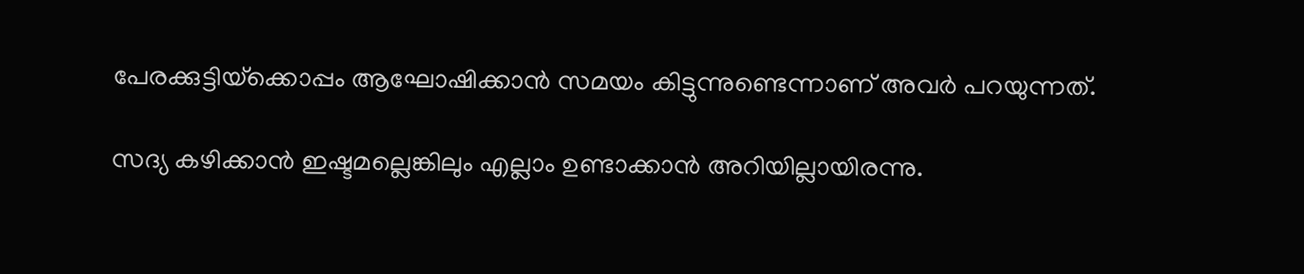പേരക്കുട്ടിയ്‌ക്കൊപ്പം ആഘോഷിക്കാന്‍ സമയം കിട്ടുന്നുണ്ടെന്നാണ് അവര്‍ പറയുന്നത്.

സദ്യ കഴിക്കാന്‍ ഇഷ്ടമല്ലെങ്കിലും എല്ലാം ഉണ്ടാക്കാന്‍ അറിയില്ലായിരന്നു.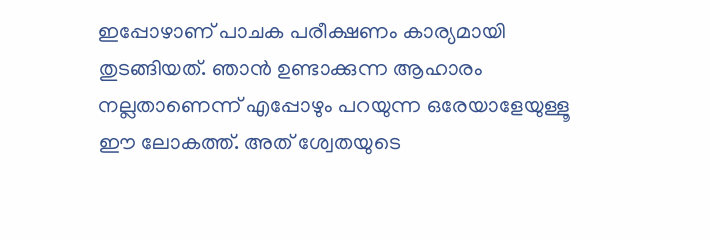ഇപ്പോഴാണ് പാചക പരീക്ഷണം കാര്യമായി തുടങ്ങിയത്. ഞാന്‍ ഉണ്ടാക്കുന്ന ആഹാരം നല്ലതാണെന്ന് എപ്പോഴും പറയുന്ന ഒരേയാളേയുള്ളൂ ഈ ലോകത്ത്. അത് ശ്വേതയുടെ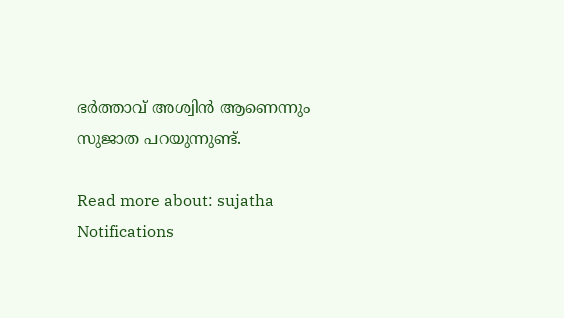ഭര്‍ത്താവ് അശ്വിന്‍ ആണെന്നും സുജാത പറയുന്നുണ്ട്.

Read more about: sujatha
Notifications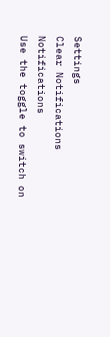Settings
Clear Notifications
Notifications
Use the toggle to switch on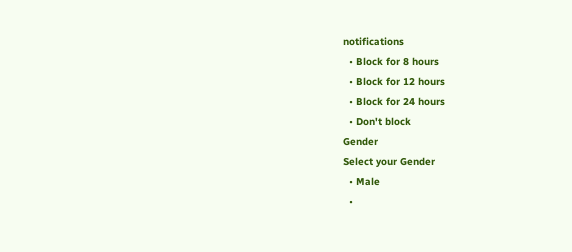notifications
  • Block for 8 hours
  • Block for 12 hours
  • Block for 24 hours
  • Don't block
Gender
Select your Gender
  • Male
  •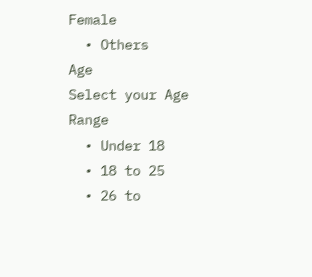Female
  • Others
Age
Select your Age Range
  • Under 18
  • 18 to 25
  • 26 to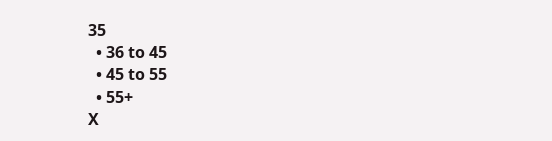35
  • 36 to 45
  • 45 to 55
  • 55+
X